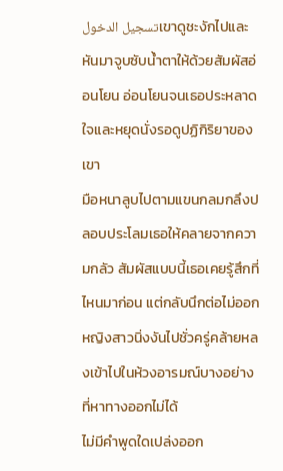تسجيل الدخولเขาดูชะงักไปและหันมาจูบซับน้ำตาให้ด้วยสัมผัสอ่อนโยน อ่อนโยนจนเธอประหลาดใจและหยุดนั่งรอดูปฏิกิริยาของเขา
มือหนาลูบไปตามแขนกลมกลึงปลอบประโลมเธอให้คลายจากความกลัว สัมผัสแบบนี้เธอเคยรู้สึกที่ไหนมาก่อน แต่กลับนึกต่อไม่ออก หญิงสาวนิ่งงันไปชั่วครู่คล้ายหลงเข้าไปในห้วงอารมณ์บางอย่างที่หาทางออกไม่ได้
ไม่มีคำพูดใดเปล่งออก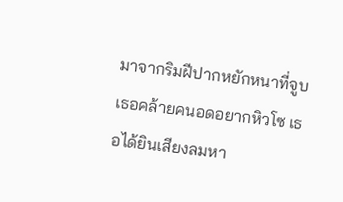มาจากริมฝีปากหยักหนาที่จูบเธอคล้ายคนอดอยากหิวโซ เธอได้ยินเสียงลมหา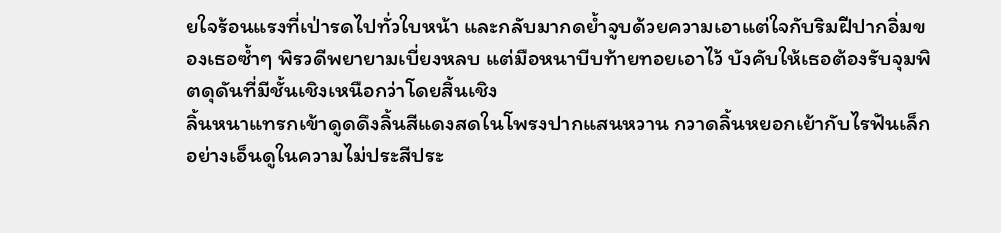ยใจร้อนแรงที่เป่ารดไปทั่วใบหน้า และกลับมากดย้ำจูบด้วยความเอาแต่ใจกับริมฝีปากอิ่มของเธอซ้ำๆ พิรวดีพยายามเบี่ยงหลบ แต่มือหนาบีบท้ายทอยเอาไว้ บังคับให้เธอต้องรับจุมพิตดุดันที่มีชั้นเชิงเหนือกว่าโดยสิ้นเชิง
ลิ้นหนาแทรกเข้าดูดดึงลิ้นสีแดงสดในโพรงปากแสนหวาน กวาดลิ้นหยอกเย้ากับไรฟันเล็กอย่างเอ็นดูในความไม่ประสีประ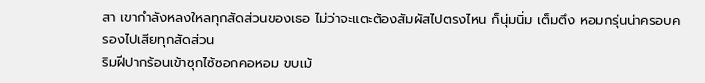สา เขากำลังหลงใหลทุกสัดส่วนของเธอ ไม่ว่าจะแตะต้องสัมผัสไปตรงไหน ก็นุ่มนิ่ม เต็มตึง หอมกรุ่นน่าครอบครองไปเสียทุกสัดส่วน
ริมฝีปากร้อนเข้าซุกไซ้ซอกคอหอม ขบเม้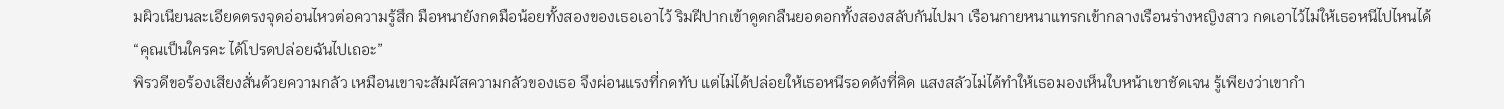มผิวเนียนละเอียดตรงจุดอ่อนไหวต่อความรู้สึก มือหนายังกดมือน้อยทั้งสองของเธอเอาไว้ ริมฝีปากเข้าดูดกลืนยอดอกทั้งสองสลับกันไปมา เรือนกายหนาแทรกเข้ากลางเรือนร่างหญิงสาว กดเอาไว้ไม่ให้เธอหนีไปไหนได้
“คุณเป็นใครคะ ได้โปรดปล่อยฉันไปเถอะ”
พิรวดีขอร้องเสียงสั่นด้วยความกลัว เหมือนเขาจะสัมผัสความกลัวของเธอ จึงผ่อนแรงที่กดทับ แต่ไม่ได้ปล่อยให้เธอหนีรอดดังที่คิด แสงสลัวไม่ได้ทำให้เธอมองเห็นใบหน้าเขาชัดเจน รู้เพียงว่าเขากำ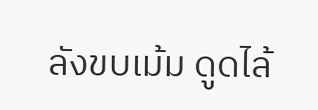ลังขบเม้ม ดูดไล้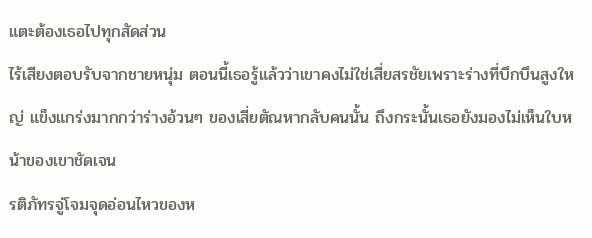แตะต้องเธอไปทุกสัดส่วน
ไร้เสียงตอบรับจากชายหนุ่ม ตอนนี้เธอรู้แล้วว่าเขาคงไม่ใช่เสี่ยสรชัยเพราะร่างที่บึกบึนสูงใหญ่ แข็งแกร่งมากกว่าร่างอ้วนๆ ของเสี่ยตัณหากลับคนนั้น ถึงกระนั้นเธอยังมองไม่เห็นใบหน้าของเขาชัดเจน
รติภัทรจู่โจมจุดอ่อนไหวของห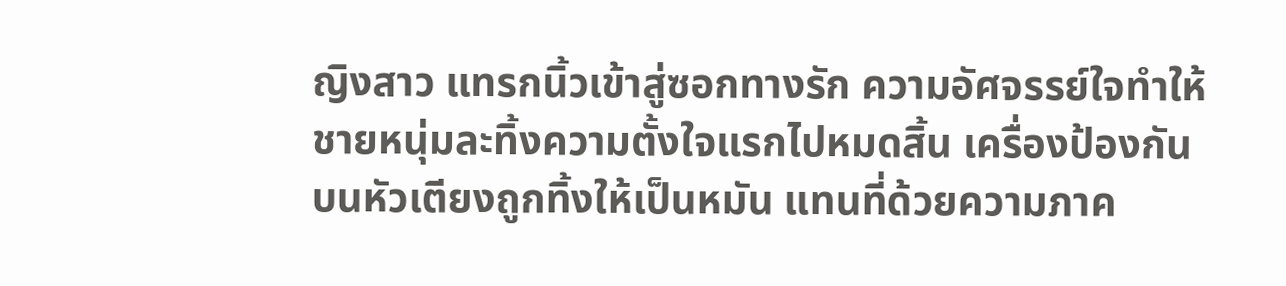ญิงสาว แทรกนิ้วเข้าสู่ซอกทางรัก ความอัศจรรย์ใจทำให้ชายหนุ่มละทิ้งความตั้งใจแรกไปหมดสิ้น เครื่องป้องกันบนหัวเตียงถูกทิ้งให้เป็นหมัน แทนที่ด้วยความภาค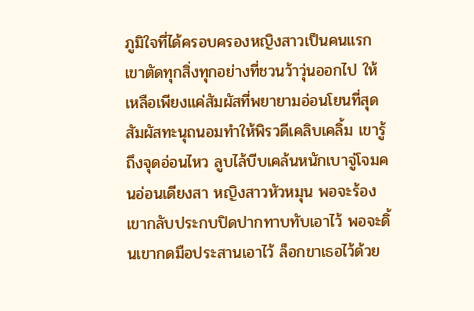ภูมิใจที่ได้ครอบครองหญิงสาวเป็นคนแรก เขาตัดทุกสิ่งทุกอย่างที่ชวนว้าวุ่นออกไป ให้เหลือเพียงแค่สัมผัสที่พยายามอ่อนโยนที่สุด
สัมผัสทะนุถนอมทำให้พิรวดีเคลิบเคลิ้ม เขารู้ถึงจุดอ่อนไหว ลูบไล้บีบเคล้นหนักเบาจู่โจมคนอ่อนเดียงสา หญิงสาวหัวหมุน พอจะร้องเขากลับประกบปิดปากทาบทับเอาไว้ พอจะดิ้นเขากดมือประสานเอาไว้ ล็อกขาเธอไว้ด้วย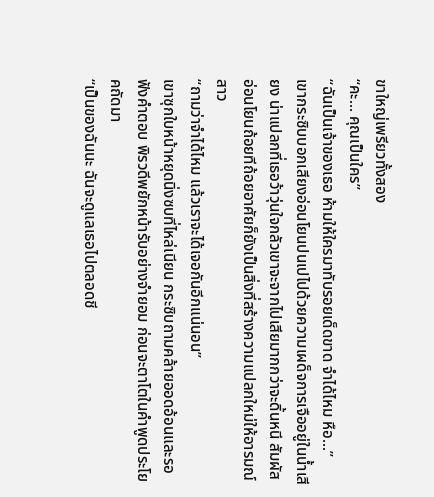ขาใหญ่เพรียวทั้งสอง
“คะ... คุณเป็นใคร”
“ฉันเป็นเจ้าของเธอ ห้ามให้ใครมาทับรอยเด็ดขาด จำได้ไหม หือ...”
เขากระซิบบอกเสียงอ่อนโยนปนเปไปด้วยความเผด็จการเจืออยู่ในน้ำเสียง น่าแปลกที่เธอว้าวุ่นใจกลัวเขาจะจากไปเสียมากกว่าจะดิ้นหนี สัมผัสอ่อนโยนถ้อยทีถ้อยอาศัยก็ยังเป็นสิ่งที่สร้างความแปลกใหม่ให้อารมณ์สาว
“ถามว่าจำได้ไหม แล้วเราจะได้เจอกันอีกแน่นอน”
เขาซุกใบหน้าหยุดนิ่งซบที่ไหล่เนียน กระซิบถามคล้ายออดอ้อนและรอฟังคำตอบ พิรวดีพยักหน้ารับอย่างจำยอม ก่อนจะตาโตในคำพูดประโยคถัดมา
“เป็นของฉันนะ ฉันจะดูแลเธอไปตลอดชี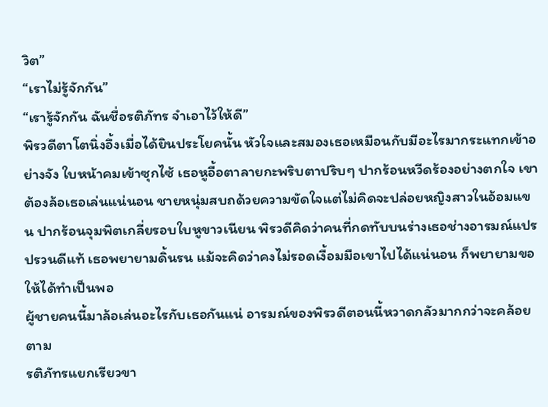วิต”
“เราไม่รู้จักกัน”
“เรารู้จักกัน ฉันชื่อรติภัทร จำเอาไว้ให้ดี”
พิรวดีตาโตนิ่งอึ้งเมื่อได้ยินประโยคนั้น หัวใจและสมองเธอเหมือนกับมีอะไรมากระแทกเข้าอย่างจัง ใบหน้าคมเข้าซุกไซ้ เธอหูอื้อตาลายกะพริบตาปริบๆ ปากร้อนหวีดร้องอย่างตกใจ เขาต้องล้อเธอเล่นแน่นอน ชายหนุ่มสบถด้วยความขัดใจแต่ไม่คิดจะปล่อยหญิงสาวในอ้อมแขน ปากร้อนจุมพิตเกลี่ยรอบใบหูขาวเนียน พิรวดีคิดว่าคนที่กดทับบนร่างเธอช่างอารมณ์แปรปรวนดีแท้ เธอพยายามดิ้นรน แม้จะคิดว่าคงไม่รอดเงื้อมมือเขาไปได้แน่นอน ก็พยายามขอให้ได้ทำเป็นพอ
ผู้ชายคนนี้มาล้อเล่นอะไรกับเธอกันแน่ อารมณ์ของพิรวดีตอนนี้หวาดกลัวมากกว่าจะคล้อยตาม
รติภัทรแยกเรียวขา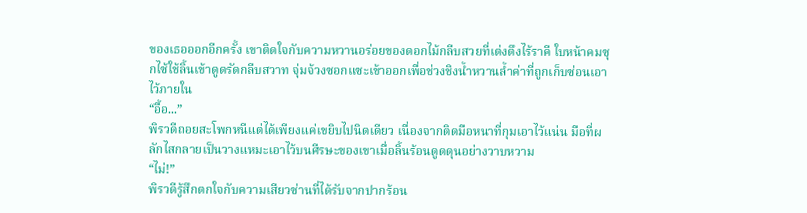ของเธอออกอีกครั้ง เขาติดใจกับความหวานอร่อยของดอกไม้กลีบสวยที่เต่งตึงไร้ราคี ใบหน้าคมซุกไซ้ใช้ลิ้นเข้าดูดรัดกลีบสวาท จุ่มจ้วงซอกแซะเข้าออกเพื่อช่วงชิงน้ำหวานล้ำค่าที่ถูกเก็บซ่อนเอาไว้ภายใน
“อื้อ...”
พิรวดีถอยสะโพกหนีแต่ได้เพียงแค่เขยิบไปนิดเดียว เนื่องจากติดมือหนาที่กุมเอาไว้แน่น มือที่ผลักไสกลายเป็นวางแหมะเอาไว้บนศีรษะของเขาเมื่อลิ้นร้อนดูดดุนอย่างวาบหวาม
“ไม่!”
พิรวดีรู้สึกตกใจกับความเสียวซ่านที่ได้รับจากปากร้อน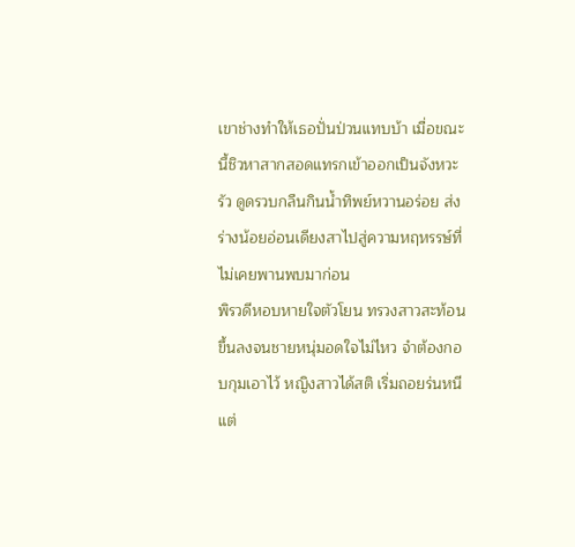เขาช่างทำให้เธอปั่นป่วนแทบบ้า เมื่อขณะนี้ชิวหาสากสอดแทรกเข้าออกเป็นจังหวะรัว ดูดรวบกลืนกินน้ำทิพย์หวานอร่อย ส่งร่างน้อยอ่อนเดียงสาไปสู่ความหฤหรรษ์ที่ไม่เคยพานพบมาก่อน
พิรวดีหอบหายใจตัวโยน ทรวงสาวสะท้อนขึ้นลงจนชายหนุ่มอดใจไม่ไหว จำต้องกอบกุมเอาไว้ หญิงสาวได้สติ เริ่มถอยร่นหนี แต่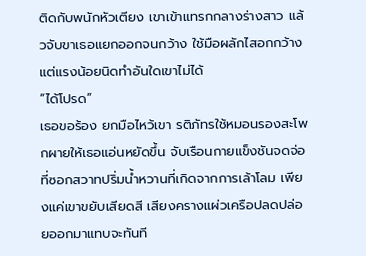ติดกับพนักหัวเตียง เขาเข้าแทรกกลางร่างสาว แล้วจับขาเธอแยกออกจนกว้าง ใช้มือผลักไสอกกว้าง แต่แรงน้อยนิดทำอันใดเขาไม่ได้
“ได้โปรด”
เธอขอร้อง ยกมือไหว้เขา รติภัทรใช้หมอนรองสะโพกผายให้เธอแอ่นหยัดขึ้น จับเรือนกายแข็งชันจดจ่อที่ซอกสวาทปริ่มน้ำหวานที่เกิดจากการเล้าโลม เพียงแค่เขาขยับเสียดสี เสียงครางแผ่วเครือปลดปล่อยออกมาแทบจะทันที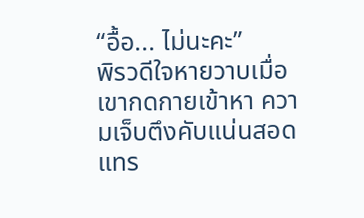“อื้อ... ไม่นะคะ”
พิรวดีใจหายวาบเมื่อเขากดกายเข้าหา ความเจ็บตึงคับแน่นสอดแทร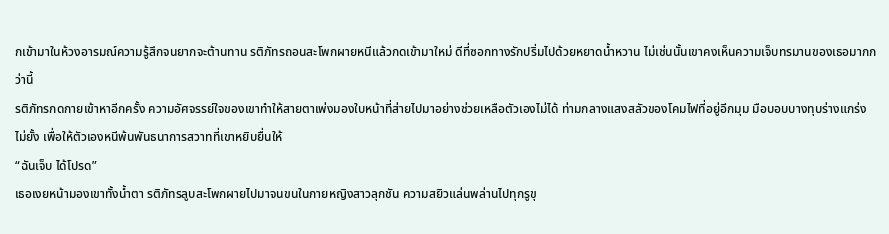กเข้ามาในห้วงอารมณ์ความรู้สึกจนยากจะต้านทาน รติภัทรถอนสะโพกผายหนีแล้วกดเข้ามาใหม่ ดีที่ซอกทางรักปริ่มไปด้วยหยาดน้ำหวาน ไม่เช่นนั้นเขาคงเห็นความเจ็บทรมานของเธอมากกว่านี้
รติภัทรกดกายเข้าหาอีกครั้ง ความอัศจรรย์ใจของเขาทำให้สายตาเพ่งมองใบหน้าที่ส่ายไปมาอย่างช่วยเหลือตัวเองไม่ได้ ท่ามกลางแสงสลัวของโคมไฟที่อยู่อีกมุม มือบอบบางทุบร่างแกร่งไม่ยั้ง เพื่อให้ตัวเองหนีพ้นพันธนาการสวาทที่เขาหยิบยื่นให้
“ฉันเจ็บ ได้โปรด”
เธอเงยหน้ามองเขาทั้งน้ำตา รติภัทรลูบสะโพกผายไปมาจนขนในกายหญิงสาวลุกชัน ความสยิวแล่นพล่านไปทุกรูขุ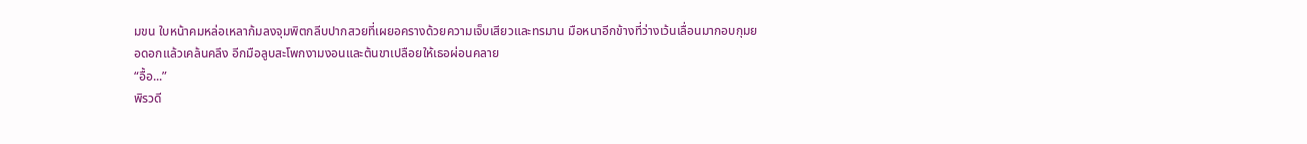มขน ใบหน้าคมหล่อเหลาก้มลงจุมพิตกลีบปากสวยที่เผยอครางด้วยความเจ็บเสียวและทรมาน มือหนาอีกข้างที่ว่างเว้นเลื่อนมากอบกุมยอดอกแล้วเคล้นคลึง อีกมือลูบสะโพกงามงอนและต้นขาเปลือยให้เธอผ่อนคลาย
“อื้อ...”
พิรวดี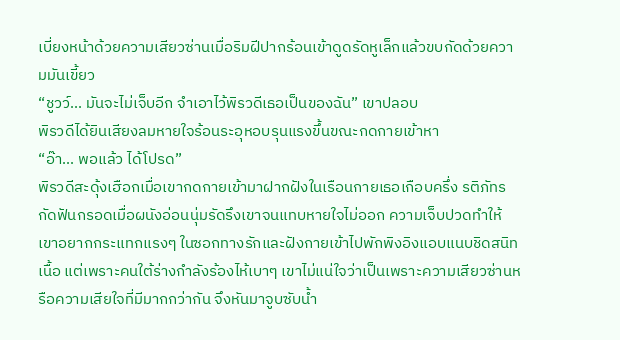เบี่ยงหน้าด้วยความเสียวซ่านเมื่อริมฝีปากร้อนเข้าดูดรัดหูเล็กแล้วขบกัดด้วยความมันเขี้ยว
“ชูวว์... มันจะไม่เจ็บอีก จำเอาไว้พิรวดีเธอเป็นของฉัน” เขาปลอบ
พิรวดีได้ยินเสียงลมหายใจร้อนระอุหอบรุนแรงขึ้นขณะกดกายเข้าหา
“อ๊า... พอแล้ว ได้โปรด”
พิรวดีสะดุ้งเฮือกเมื่อเขากดกายเข้ามาฝากฝังในเรือนกายเธอเกือบครึ่ง รติภัทรกัดฟันกรอดเมื่อผนังอ่อนนุ่มรัดรึงเขาจนแทบหายใจไม่ออก ความเจ็บปวดทำให้เขาอยากกระแทกแรงๆ ในซอกทางรักและฝังกายเข้าไปพักพิงอิงแอบแนบชิดสนิทเนื้อ แต่เพราะคนใต้ร่างกำลังร้องไห้เบาๆ เขาไม่แน่ใจว่าเป็นเพราะความเสียวซ่านหรือความเสียใจที่มีมากกว่ากัน จึงหันมาจูบซับน้ำ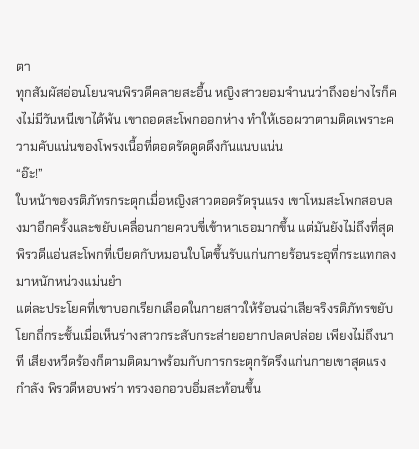ตา
ทุกสัมผัสอ่อนโยนจนพิรวดีคลายสะอื้น หญิงสาวยอมจำนนว่าถึงอย่างไรก็คงไม่มีวันหนีเขาได้พ้น เขาถอดสะโพกออกห่าง ทำให้เธอผวาตามติดเพราะความคับแน่นของโพรงเนื้อที่ตอดรัดดูดดึงกันแนบแน่น
“อ๊ะ!”
ใบหน้าของรติภัทรกระตุกเมื่อหญิงสาวตอดรัดรุนแรง เขาโหมสะโพกสอบลงมาอีกครั้งและขยับเคลื่อนกายควบขี่เข้าหาเธอมากขึ้น แต่มันยังไม่ถึงที่สุด
พิรวดีแอ่นสะโพกที่เบียดกับหมอนใบโตขึ้นรับแก่นกายร้อนระอุที่กระแทกลงมาหนักหน่วงแม่นยำ
แต่ละประโยคที่เขาบอกเรียกเลือดในกายสาวให้ร้อนฉ่าเสียจริงรติภัทรขยับโยกถี่กระชั้นเมื่อเห็นร่างสาวกระสับกระส่ายอยากปลดปล่อย เพียงไม่ถึงนาที เสียงหวีดร้องก็ตามติดมาพร้อมกับการกระตุกรัดรึงแก่นกายเขาสุดแรงกำลัง พิรวดีหอบพร่า ทรวงอกอวบอิ่มสะท้อนขึ้น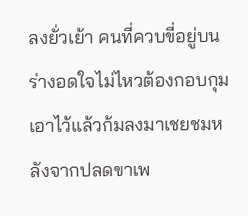ลงยั่วเย้า คนที่ควบขี่อยู่บนร่างอดใจไม่ไหวต้องกอบกุมเอาไว้แล้วก้มลงมาเชยชมหลังจากปลดขาเพ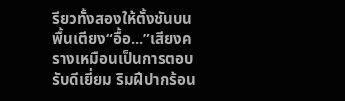รียวทั้งสองให้ตั้งชันบนพื้นเตียง“อื้อ...”เสียงครางเหมือนเป็นการตอบรับดีเยี่ยม ริมฝีปากร้อน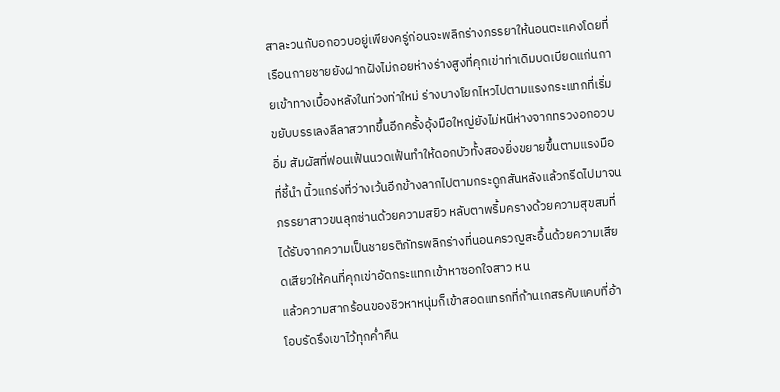สาละวนกับอกอวบอยู่เพียงครู่ก่อนจะพลิกร่างภรรยาให้นอนตะแคงโดยที่เรือนกายชายยังฝากฝังไม่ถอยห่างร่างสูงที่คุกเข่าท่าเดิมบดเบียดแก่นกายเข้าทางเบื้องหลังในท่วงท่าใหม่ ร่างบางโยกไหวไปตามแรงกระแทกที่เริ่มขยับบรรเลงลีลาสวาทขึ้นอีกครั้งอุ้งมือใหญ่ยังไม่หนีห่างจากทรวงอกอวบอิ่ม สัมผัสที่ฟอนเฟ้นนวดเฟ้นทำให้ดอกบัวทั้งสองยิ่งขยายขึ้นตามแรงมือที่ชี้นำ นิ้วแกร่งที่ว่างเว้นอีกข้างลากไปตามกระดูกสันหลังแล้วกรีดไปมาจนภรรยาสาวขนลุกซ่านด้วยความสยิว หลับตาพริ้มครางด้วยความสุขสมที่ได้รับจากความเป็นชายรติภัทรพลิกร่างที่นอนครวญสะอื้นด้วยความเสียดเสียวให้คนที่คุกเข่าอัดกระแทกเข้าหาซอกใจสาว หน
แล้วความสากร้อนของชิวหาหนุ่มก็เข้าสอดแทรกที่ก้านเกสรคับแคบที่อ้าโอบรัดรึงเขาไว้ทุกค่ำคืน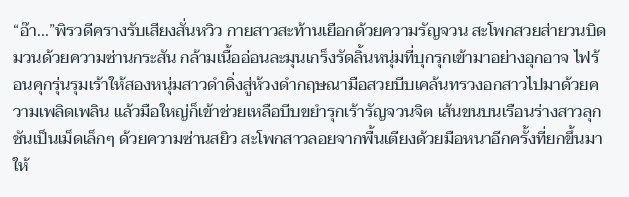“อ๊า...”พิรวดีครางรับเสียงสั่นหวิว กายสาวสะท้านเยือกด้วยความรัญจวน สะโพกสวยส่ายวนบิดมวนด้วยความซ่านกระสัน กล้ามเนื้ออ่อนละมุนเกร็งรัดลิ้นหนุ่มที่บุกรุกเข้ามาอย่างอุกอาจ ไฟร้อนคุกรุ่นรุมเร้าให้สองหนุ่มสาวดำดิ่งสู่ห้วงดำกฤษณามือสวยบีบเคล้นทรวงอกสาวไปมาด้วยความเพลิดเพลิน แล้วมือใหญ่ก็เข้าช่วยเหลือบีบขยำรุกเร้ารัญจวนจิต เส้นขนบนเรือนร่างสาวลุกชันเป็นเม็ดเล็กๆ ด้วยความซ่านสยิว สะโพกสาวลอยจากพื้นเตียงด้วยมือหนาอีกครั้งที่ยกขึ้นมาให้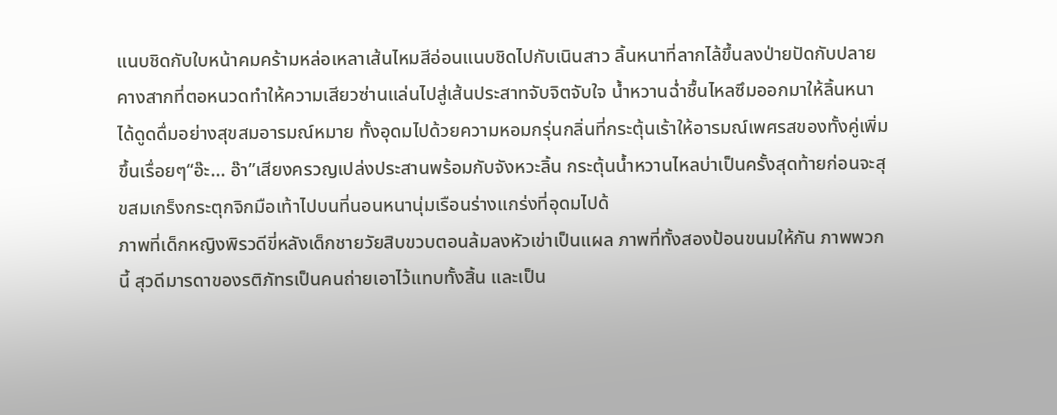แนบชิดกับใบหน้าคมคร้ามหล่อเหลาเส้นไหมสีอ่อนแนบชิดไปกับเนินสาว ลิ้นหนาที่ลากไล้ขึ้นลงป่ายปัดกับปลายคางสากที่ตอหนวดทำให้ความเสียวซ่านแล่นไปสู่เส้นประสาทจับจิตจับใจ น้ำหวานฉ่ำชื้นไหลซึมออกมาให้ลิ้นหนาได้ดูดดื่มอย่างสุขสมอารมณ์หมาย ทั้งอุดมไปด้วยความหอมกรุ่นกลิ่นที่กระตุ้นเร้าให้อารมณ์เพศรสของทั้งคู่เพิ่มขึ้นเรื่อยๆ“อ๊ะ... อ๊า”เสียงครวญเปล่งประสานพร้อมกับจังหวะลิ้น กระตุ้นน้ำหวานไหลบ่าเป็นครั้งสุดท้ายก่อนจะสุขสมเกร็งกระตุกจิกมือเท้าไปบนที่นอนหนานุ่มเรือนร่างแกร่งที่อุดมไปด้
ภาพที่เด็กหญิงพิรวดีขี่หลังเด็กชายวัยสิบขวบตอนล้มลงหัวเข่าเป็นแผล ภาพที่ทั้งสองป้อนขนมให้กัน ภาพพวกนี้ สุวดีมารดาของรติภัทรเป็นคนถ่ายเอาไว้แทบทั้งสิ้น และเป็น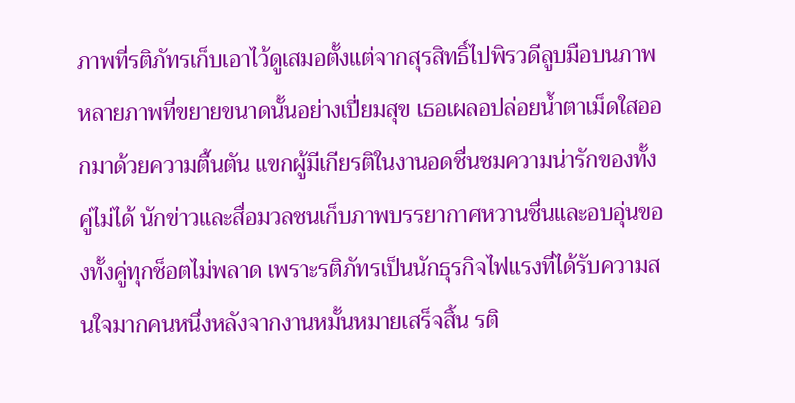ภาพที่รติภัทรเก็บเอาไว้ดูเสมอตั้งแต่จากสุรสิทธิ์ไปพิรวดีลูบมือบนภาพหลายภาพที่ขยายขนาดนั้นอย่างเปี่ยมสุข เธอเผลอปล่อยน้ำตาเม็ดใสออกมาด้วยความตื้นตัน แขกผู้มีเกียรติในงานอดชื่นชมความน่ารักของทั้งคู่ไม่ได้ นักข่าวและสื่อมวลชนเก็บภาพบรรยากาศหวานชื่นและอบอุ่นของทั้งคู่ทุกช็อตไม่พลาด เพราะรติภัทรเป็นนักธุรกิจไฟแรงที่ได้รับความสนใจมากคนหนึ่งหลังจากงานหมั้นหมายเสร็จสิ้น รติ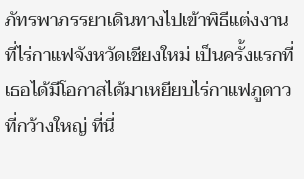ภัทรพาภรรยาเดินทางไปเข้าพิธีแต่งงานที่ไร่กาแฟจังหวัดเชียงใหม่ เป็นครั้งแรกที่เธอได้มีโอกาสได้มาเหยียบไร่กาแฟภูดาวที่กว้างใหญ่ ที่นี่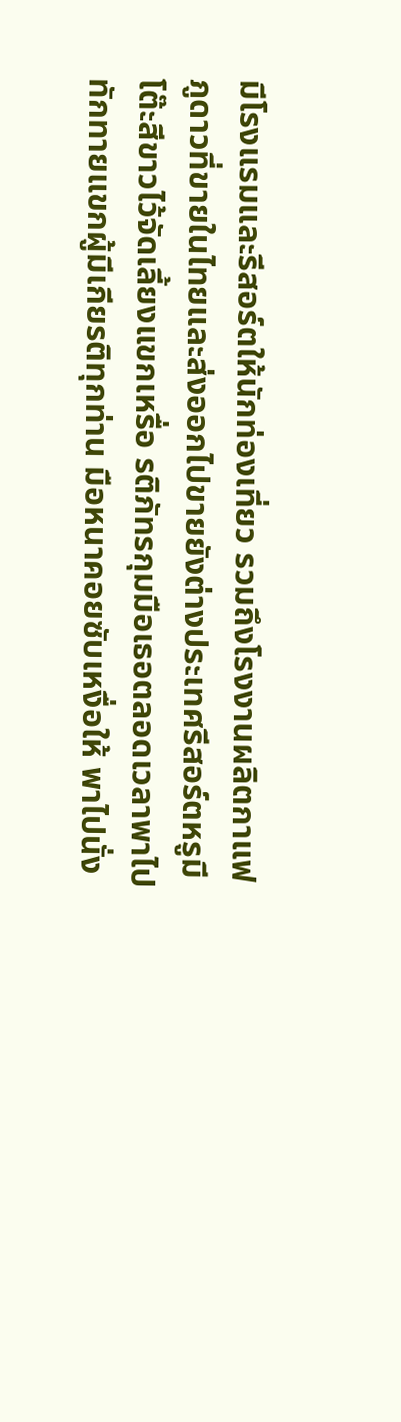มีโรงแรมและรีสอร์ตให้นักท่องเที่ยว รวมถึงโรงงานผลิตกาแฟภูดาวที่ขายในไทยและส่งออกไปขายยังต่างประเทศรีสอร์ตหรูมีโต๊ะสีขาวไว้จัดเลี้ยงแขกเหรื่อ รติภัทรกุมมือเธอตลอดเวลาพาไปทักทายแขกผู้มีเกียรติทุกท่าน มือหนาคอยซับเหงื่อให้ พาไปนั่ง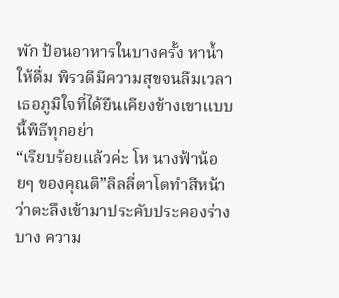พัก ป้อนอาหารในบางครั้ง หาน้ำให้ดื่ม พิรวดีมีความสุขจนลืมเวลา เธอภูมิใจที่ได้ยืนเคียงข้างเขาแบบนี้พิธีทุกอย่า
“เรียบร้อยแล้วค่ะ โห นางฟ้าน้อยๆ ของคุณติ”ลิลลี่ตาโตทำสีหน้าว่าตะลึงเข้ามาประคับประคองร่างบาง ความ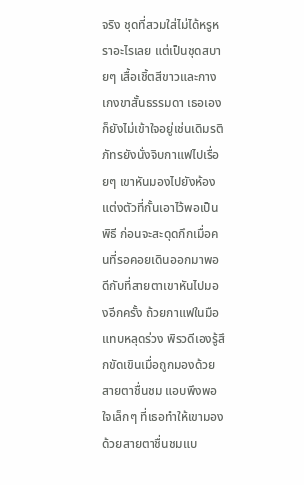จริง ชุดที่สวมใส่ไม่ได้หรูหราอะไรเลย แต่เป็นชุดสบายๆ เสื้อเชิ้ตสีขาวและกางเกงขาสั้นธรรมดา เธอเองก็ยังไม่เข้าใจอยู่เช่นเดิมรติภัทรยังนั่งจิบกาแฟไปเรื่อยๆ เขาหันมองไปยังห้องแต่งตัวที่กั้นเอาไว้พอเป็นพิธี ก่อนจะสะดุดกึกเมื่อคนที่รอคอยเดินออกมาพอดีกับที่สายตาเขาหันไปมองอีกครั้ง ถ้วยกาแฟในมือแทบหลุดร่วง พิรวดีเองรู้สึกขัดเขินเมื่อถูกมองด้วยสายตาชื่นชม แอบพึงพอใจเล็กๆ ที่เธอทำให้เขามองด้วยสายตาชื่นชมแบ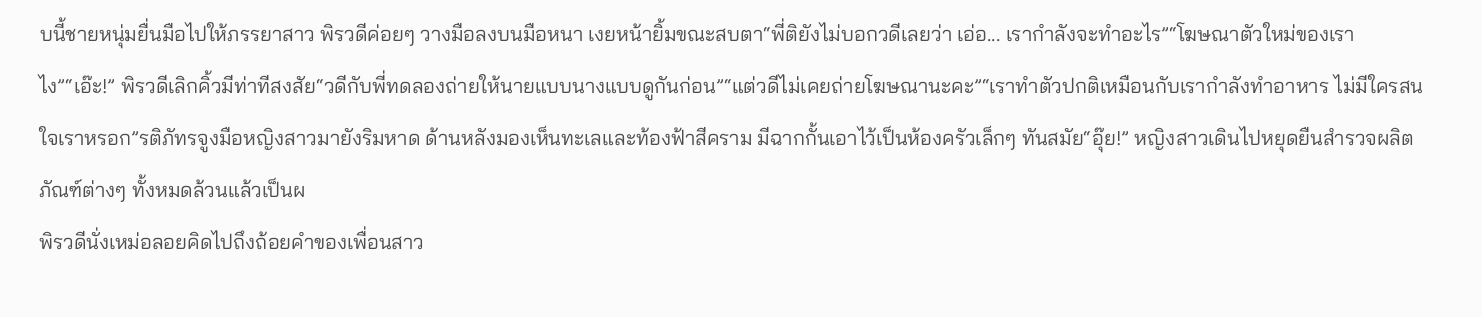บนี้ชายหนุ่มยื่นมือไปให้ภรรยาสาว พิรวดีค่อยๆ วางมือลงบนมือหนา เงยหน้ายิ้มขณะสบตา“พี่ติยังไม่บอกวดีเลยว่า เอ่อ... เรากำลังจะทำอะไร”“โฆษณาตัวใหม่ของเราไง”“เอ๊ะ!” พิรวดีเลิกคิ้วมีท่าทีสงสัย“วดีกับพี่ทดลองถ่ายให้นายแบบนางแบบดูกันก่อน”“แต่วดีไม่เคยถ่ายโฆษณานะคะ”“เราทำตัวปกติเหมือนกับเรากำลังทำอาหาร ไม่มีใครสนใจเราหรอก”รติภัทรจูงมือหญิงสาวมายังริมหาด ด้านหลังมองเห็นทะเลและท้องฟ้าสีคราม มีฉากกั้นเอาไว้เป็นห้องครัวเล็กๆ ทันสมัย“อุ๊ย!” หญิงสาวเดินไปหยุดยืนสำรวจผลิตภัณฑ์ต่างๆ ทั้งหมดล้วนแล้วเป็นผ
พิรวดีนั่งเหม่อลอยคิดไปถึงถ้อยคำของเพื่อนสาว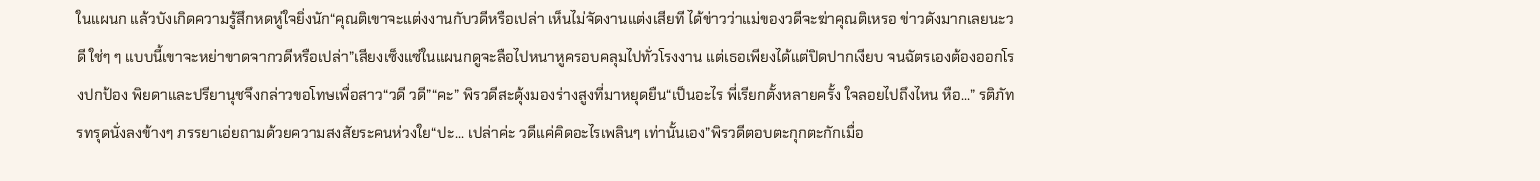ในแผนก แล้วบังเกิดความรู้สึกหดหู่ใจยิ่งนัก“คุณติเขาจะแต่งงานกับวดีหรือเปล่า เห็นไม่จัดงานแต่งเสียที ได้ข่าวว่าแม่ของวดีจะฆ่าคุณติเหรอ ข่าวดังมากเลยนะวดี ใช่ๆ ๆ แบบนี้เขาจะหย่าขาดจากวดีหรือเปล่า”เสียงเซ็งแซ่ในแผนกดูจะลือไปหนาหูครอบคลุมไปทั่วโรงงาน แต่เธอเพียงได้แต่ปิดปากเงียบ จนฉัตรเองต้องออกโรงปกป้อง พิยดาและปรียานุชจึงกล่าวขอโทษเพื่อสาว“วดี วดี”“คะ” พิรวดีสะดุ้งมองร่างสูงที่มาหยุดยืน“เป็นอะไร พี่เรียกตั้งหลายครั้ง ใจลอยไปถึงไหน หือ...” รติภัทรทรุดนั่งลงข้างๆ ภรรยาเอ่ยถามด้วยความสงสัยระคนห่วงใย“ปะ... เปล่าค่ะ วดีแค่คิดอะไรเพลินๆ เท่านั้นเอง”พิรวดีตอบตะกุกตะกักเมื่อ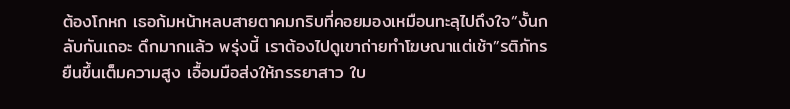ต้องโกหก เธอก้มหน้าหลบสายตาคมกริบที่คอยมองเหมือนทะลุไปถึงใจ“งั้นกลับกันเถอะ ดึกมากแล้ว พรุ่งนี้ เราต้องไปดูเขาถ่ายทำโฆษณาแต่เช้า”รติภัทรยืนขึ้นเต็มความสูง เอื้อมมือส่งให้ภรรยาสาว ใบ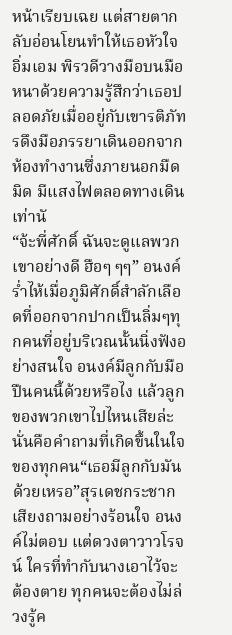หน้าเรียบเฉย แต่สายตากลับอ่อนโยนทำให้เธอหัวใจอิ่มเอม พิรวดีวางมือบนมือหนาด้วยความรู้สึกว่าเธอปลอดภัยเมื่ออยู่กับเขารติภัทรดึงมือภรรยาเดินออกจากห้องทำงานซึ่งภายนอกมืดมิด มีแสงไฟตลอดทางเดินเท่านั
“จ้ะพี่ศักดิ์ ฉันจะดูแลพวกเขาอย่างดี ฮือๆ ๆๆ” อนงค์ร่ำไห้เมื่อภูมิศักดิ์สำลักเลือดที่ออกจากปากเป็นลิ่มๆทุกคนที่อยู่บริเวณนั้นนิ่งฟังอย่างสนใจ อนงค์มีลูกกับมือปืนคนนี้ด้วยหรือไง แล้วลูกของพวกเขาไปไหนเสียล่ะ นั่นคือคำถามที่เกิดขึ้นในใจของทุกคน“เธอมีลูกกับมันด้วยเหรอ”สุรเดชกระชากเสียงถามอย่างร้อนใจ อนงค์ไม่ตอบ แต่ดวงตาวาวโรจน์ ใครที่ทำกับนางเอาไว้จะต้องตาย ทุกคนจะต้องไม่ล่วงรู้ค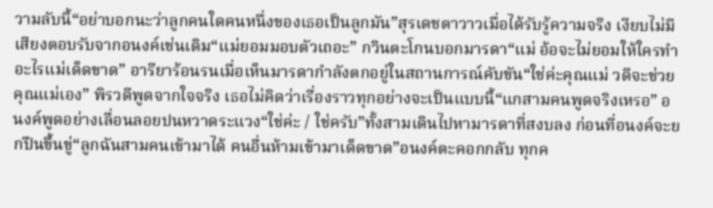วามลับนี้“อย่าบอกนะว่าลูกคนใดคนหนึ่งของเธอเป็นลูกมัน”สุรเดชตาวาวเมื่อได้รับรู้ความจริง เงียบไม่มีเสียงตอบรับจากอนงค์เช่นเดิม“แม่ยอมมอบตัวเถอะ” กวินตะโกนบอกมารดา“แม่ อ้อจะไม่ยอมให้ใครทำอะไรแม่เด็ดขาด” อารียาร้อนรนเมื่อเห็นมารดากำลังตกอยู่ในสถานการณ์คับขัน“ใช่ค่ะคุณแม่ วดีจะช่วยคุณแม่เอง” พิรวดีพูดจากใจจริง เธอไม่คิดว่าเรื่องราวทุกอย่างจะเป็นแบบนี้“แกสามคนพูดจริงเหรอ” อนงค์พูดอย่างเลื่อนลอยปนหวาดระแวง“ใช่ค่ะ / ใช่ครับ”ทั้งสามเดินไปหามารดาที่สงบลง ก่อนที่อนงค์จะยกปืนขึ้นขู่“ลูกฉันสามคนเข้ามาได้ คนอื่นห้ามเข้ามาเด็ดขาด”อนงค์ตะคอกกลับ ทุกค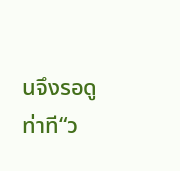นจึงรอดูท่าที“ว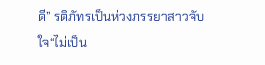ดี” รติภัทรเป็นห่วงภรรยาสาวจับใจ“ไม่เป็น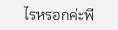ไรหรอกค่ะพี